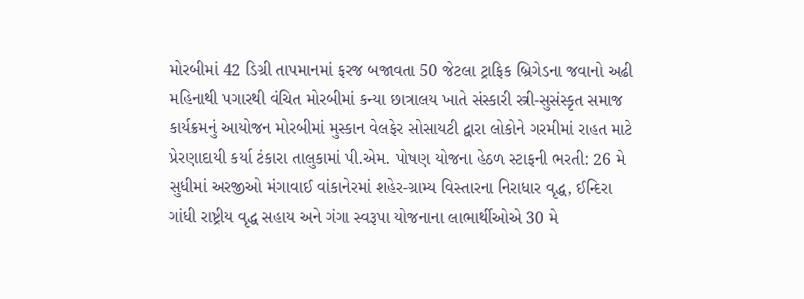મોરબીમાં 42 ડિગ્રી તાપમાનમાં ફરજ બજાવતા 50 જેટલા ટ્રાફિક બ્રિગેડના જવાનો અઢી મહિનાથી પગારથી વંચિત મોરબીમાં કન્યા છાત્રાલય ખાતે સંસ્કારી સ્ત્રી-સુસંસ્કૃત સમાજ કાર્યક્રમનું આયોજન મોરબીમાં મુસ્કાન વેલફેર સોસાયટી દ્વારા લોકોને ગરમીમાં રાહત માટે પ્રેરણાદાયી કર્યા ટંકારા તાલુકામાં પી.એમ. પોષણ યોજના હેઠળ સ્ટાફની ભરતી: 26 મે સુધીમાં અરજીઓ મંગાવાઈ વાંકાનેરમાં શહેર-ગ્રામ્ય વિસ્તારના નિરાધાર વૃદ્ધ, ઈન્દિરા ગાંધી રાષ્ટ્રીય વૃદ્ધ સહાય અને ગંગા સ્વરૂપા યોજનાના લાભાર્થીઓએ 30 મે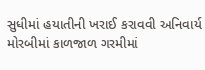સુધીમાં હયાતીની ખરાઈ કરાવવી અનિવાર્ય મોરબીમાં કાળજાળ ગરમીમાં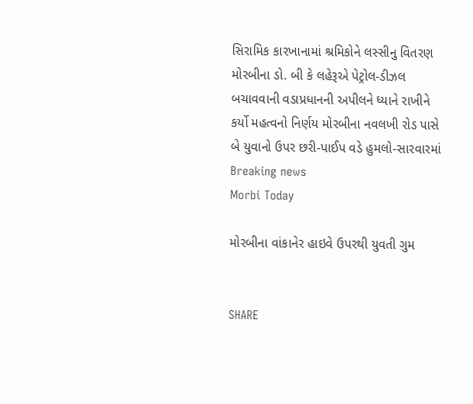સિરામિક કારખાનામાં શ્રમિકોને લસ્સીનુ વિતરણ મોરબીના ડો. બી કે લહેરૂએ પેટ્રોલ-ડીઝલ બચાવવાની વડાપ્રધાનની અપીલને ધ્યાને રાખીને કર્યો મહત્વનો નિર્ણય મોરબીના નવલખી રોડ પાસે બે યુવાનો ઉપર છરી-પાઈપ વડે હુમલો-સારવારમાં
Breaking news
Morbi Today

મોરબીના વાંકાનેર હાઇવે ઉપરથી યુવતી ગુમ


SHARE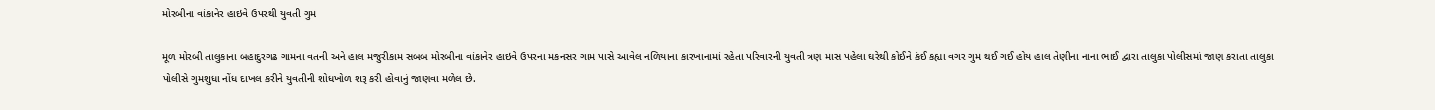મોરબીના વાંકાનેર હાઇવે ઉપરથી યુવતી ગુમ

મૂળ મોરબી તાલુકાના બહાદુરગઢ ગામના વતની અને હાલ મજુરીકામ સબબ મોરબીના વાંકાનેર હાઇવે ઉપરના મકનસર ગામ પાસે આવેલ નળિયાના કારખાનામાં રહેતા પરિવારની યુવતી ત્રણ માસ પહેલા ઘરેથી કોઈને કંઈ કહ્યા વગર ગુમ થઈ ગઈ હોય હાલ તેણીના નાના ભાઈ દ્વારા તાલુકા પોલીસમાં જાણ કરાતા તાલુકા પોલીસે ગુમશુધા નોંધ દાખલ કરીને યુવતીની શોધખોળ શરૂ કરી હોવાનું જાણવા મળેલ છે.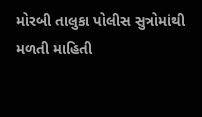મોરબી તાલુકા પોલીસ સુત્રોમાંથી મળતી માહિતી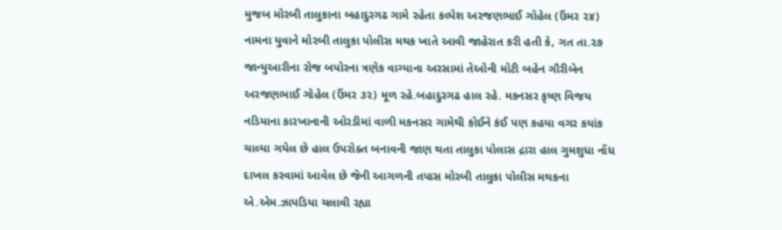મુજબ મોરબી તાલુકાના બહાદુરગઢ ગામે રહેતા કલ્પેશ અરજણભાઈ ગોહેલ (ઉંમર ૨૪) નામના યુવાને મોરબી તાલુકા પોલીસ મથક ખાતે આવી જાહેરાત કરી હતી કે, ગત તા.૨૭ જાન્યુઆરીના રોજ બપોરના ત્રણેક વાગ્યાના અરસામાં તેઓની મોટી બહેન ગૌરીબેન અરજણભાઈ ગોહેલ (ઉંમર ૩૨) મૂળ રહે.બહાદુરગઢ હાલ રહે. મકનસર કૃષ્ણ વિજય નડિયાના કારખાનાની ઓરડીમાં વાળી મકનસર ગામેથી કોઈને કંઈ પણ કહયા વગર કયાંક ચાલ્યા ગયેલ છે હાલ ઉપરોક્ત બનાવની જાણ થતા તાલુકા પોલાસ દ્રારા હાલ ગુમશુધા નોંધ દાખલ કરવામાં આવેલ છે જેની આગળની તપાસ મોરબી તાલુકા પોલીસ મથકના એ.એમ.ઝાપડિયા ચલાવી રહ્યા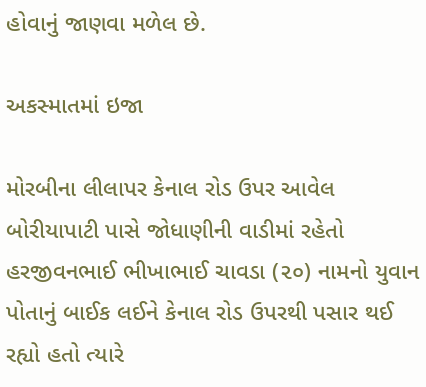હોવાનું જાણવા મળેલ છે.

અકસ્માતમાં ઇજા

મોરબીના લીલાપર કેનાલ રોડ ઉપર આવેલ બોરીયાપાટી પાસે જોધાણીની વાડીમાં રહેતો હરજીવનભાઈ ભીખાભાઈ ચાવડા (૨૦) નામનો યુવાન પોતાનું બાઈક લઈને કેનાલ રોડ ઉપરથી પસાર થઈ રહ્યો હતો ત્યારે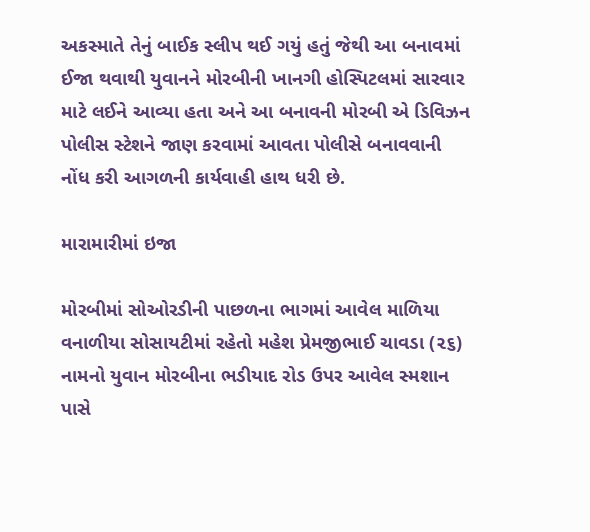અકસ્માતે તેનું બાઈક સ્લીપ થઈ ગયું હતું જેથી આ બનાવમાં ઈજા થવાથી યુવાનને મોરબીની ખાનગી હોસ્પિટલમાં સારવાર માટે લઈને આવ્યા હતા અને આ બનાવની મોરબી એ ડિવિઝન પોલીસ સ્ટેશને જાણ કરવામાં આવતા પોલીસે બનાવવાની નોંધ કરી આગળની કાર્યવાહી હાથ ધરી છે.

મારામારીમાં ઇજા

મોરબીમાં સોઓરડીની પાછળના ભાગમાં આવેલ માળિયા વનાળીયા સોસાયટીમાં રહેતો મહેશ પ્રેમજીભાઈ ચાવડા (૨૬) નામનો યુવાન મોરબીના ભડીયાદ રોડ ઉપર આવેલ સ્મશાન પાસે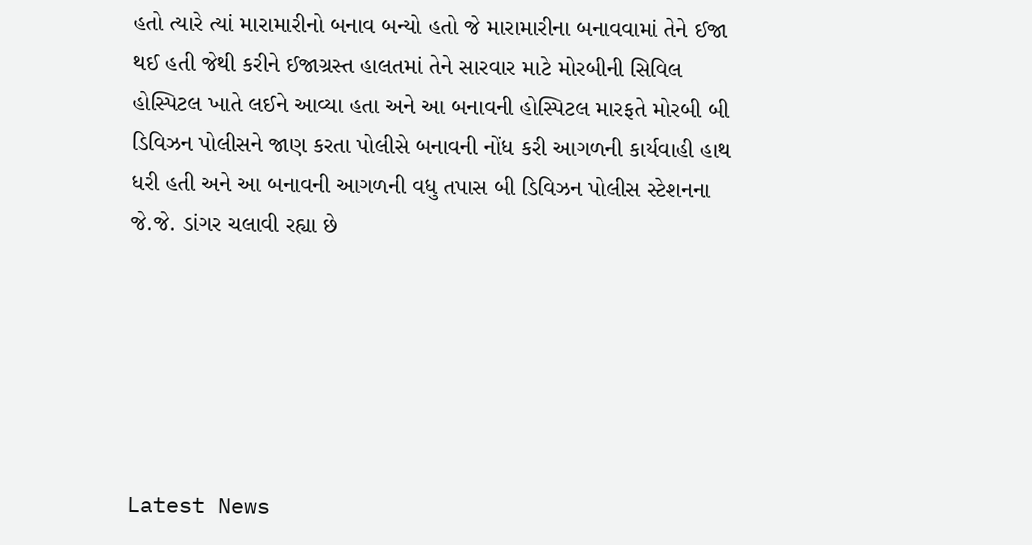હતો ત્યારે ત્યાં મારામારીનો બનાવ બન્યો હતો જે મારામારીના બનાવવામાં તેને ઈજા થઈ હતી જેથી કરીને ઈજાગ્રસ્ત હાલતમાં તેને સારવાર માટે મોરબીની સિવિલ હોસ્પિટલ ખાતે લઈને આવ્યા હતા અને આ બનાવની હોસ્પિટલ મારફતે મોરબી બી ડિવિઝન પોલીસને જાણ કરતા પોલીસે બનાવની નોંધ કરી આગળની કાર્યવાહી હાથ ધરી હતી અને આ બનાવની આગળની વધુ તપાસ બી ડિવિઝન પોલીસ સ્ટેશનના જે.જે. ડાંગર ચલાવી રહ્યા છે






Latest News